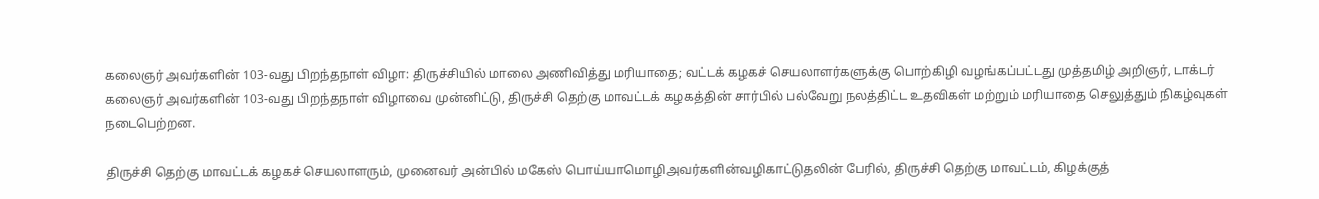கலைஞர் அவர்களின் 103-வது பிறந்தநாள் விழா: திருச்சியில் மாலை அணிவித்து மரியாதை; வட்டக் கழகச் செயலாளர்களுக்கு பொற்கிழி வழங்கப்பட்டது முத்தமிழ் அறிஞர், டாக்டர் கலைஞர் அவர்களின் 103-வது பிறந்தநாள் விழாவை முன்னிட்டு, திருச்சி தெற்கு மாவட்டக் கழகத்தின் சார்பில் பல்வேறு நலத்திட்ட உதவிகள் மற்றும் மரியாதை செலுத்தும் நிகழ்வுகள் நடைபெற்றன.

திருச்சி தெற்கு மாவட்டக் கழகச் செயலாளரும், முனைவர் அன்பில் மகேஸ் பொய்யாமொழிஅவர்களின்வழிகாட்டுதலின் பேரில், திருச்சி தெற்கு மாவட்டம், கிழக்குத்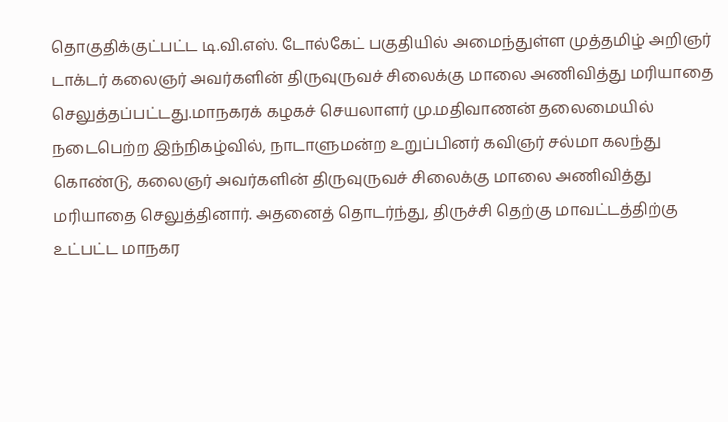தொகுதிக்குட்பட்ட டி.வி.எஸ். டோல்கேட் பகுதியில் அமைந்துள்ள முத்தமிழ் அறிஞர் டாக்டர் கலைஞர் அவர்களின் திருவுருவச் சிலைக்கு மாலை அணிவித்து மரியாதை செலுத்தப்பட்டது.மாநகரக் கழகச் செயலாளர் மு.மதிவாணன் தலைமையில் நடைபெற்ற இந்நிகழ்வில், நாடாளுமன்ற உறுப்பினர் கவிஞர் சல்மா கலந்து கொண்டு, கலைஞர் அவர்களின் திருவுருவச் சிலைக்கு மாலை அணிவித்து மரியாதை செலுத்தினார். அதனைத் தொடர்ந்து, திருச்சி தெற்கு மாவட்டத்திற்கு உட்பட்ட மாநகர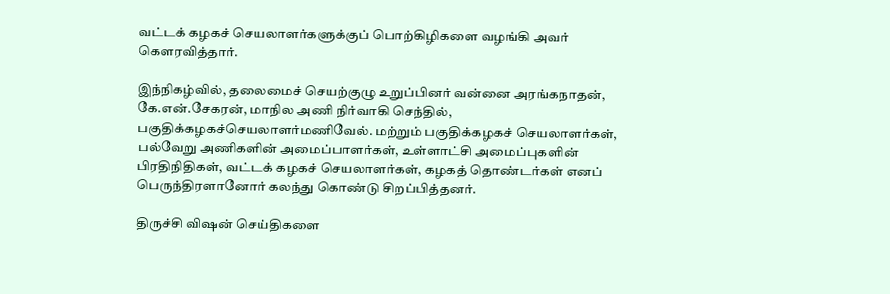வட்டக் கழகச் செயலாளர்களுக்குப் பொற்கிழிகளை வழங்கி அவர் கௌரவித்தார்.

இந்நிகழ்வில், தலைமைச் செயற்குழு உறுப்பினர் வன்னை அரங்கநாதன், கே.என்.சேகரன், மாநில அணி நிர்வாகி செந்தில், பகுதிக்கழகச்செயலாளர்மணிவேல். மற்றும் பகுதிக்கழகச் செயலாளர்கள், பல்வேறு அணிகளின் அமைப்பாளர்கள், உள்ளாட்சி அமைப்புகளின் பிரதிநிதிகள், வட்டக் கழகச் செயலாளர்கள், கழகத் தொண்டர்கள் எனப் பெருந்திரளானோர் கலந்து கொண்டு சிறப்பித்தனர்.

திருச்சி விஷன் செய்திகளை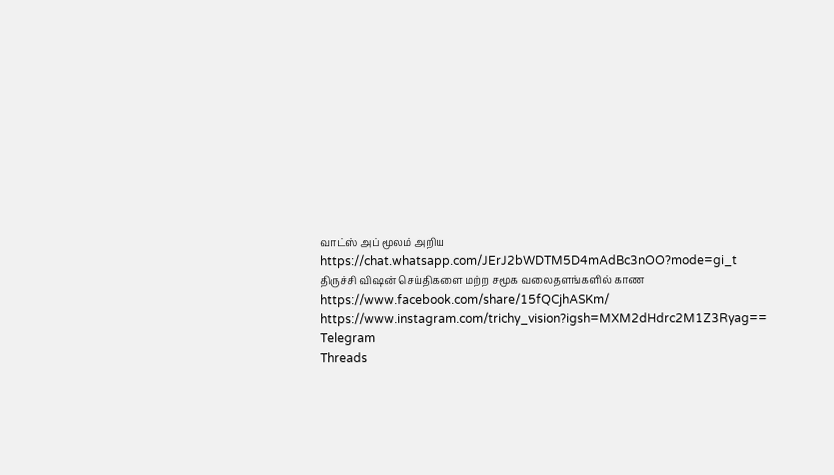வாட்ஸ் அப் மூலம் அறிய
https://chat.whatsapp.com/JErJ2bWDTM5D4mAdBc3nOO?mode=gi_t
திருச்சி விஷன் செய்திகளை மற்ற சமூக வலைதளங்களில் காண
https://www.facebook.com/share/15fQCjhASKm/
https://www.instagram.com/trichy_vision?igsh=MXM2dHdrc2M1Z3Ryag==
Telegram
Threads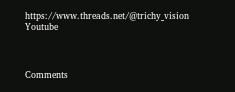https://www.threads.net/@trichy_vision
Youtube



Comments